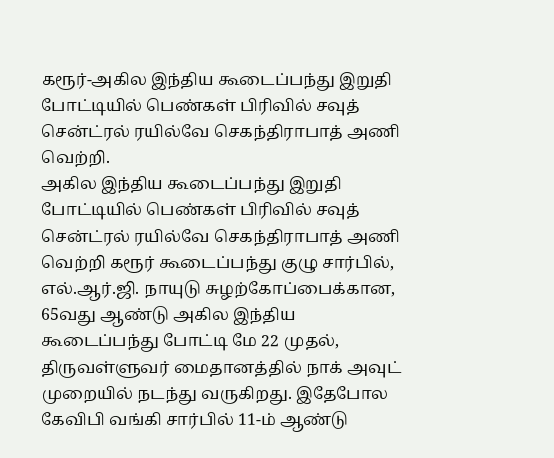கரூர்-அகில இந்திய கூடைப்பந்து இறுதி போட்டியில் பெண்கள் பிரிவில் சவுத் சென்ட்ரல் ரயில்வே செகந்திராபாத் அணி வெற்றி.
அகில இந்திய கூடைப்பந்து இறுதி போட்டியில் பெண்கள் பிரிவில் சவுத் சென்ட்ரல் ரயில்வே செகந்திராபாத் அணி வெற்றி கரூர் கூடைப்பந்து குழு சார்பில், எல்.ஆர்.ஜி. நாயுடு சுழற்கோப்பைக்கான, 65வது ஆண்டு அகில இந்திய கூடைப்பந்து போட்டி மே 22 முதல், திருவள்ளுவர் மைதானத்தில் நாக் அவுட் முறையில் நடந்து வருகிறது. இதேபோல கேவிபி வங்கி சார்பில் 11-ம் ஆண்டு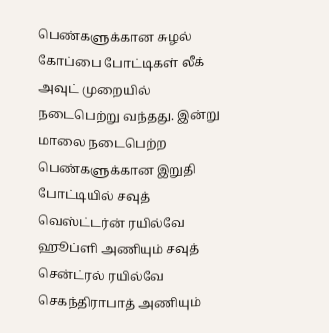பெண்களுக்கான சுழல் கோப்பை போட்டிகள் லீக் அவுட் முறையில் நடைபெற்று வந்தது. இன்று மாலை நடைபெற்ற பெண்களுக்கான இறுதி போட்டியில் சவுத் வெஸ்ட்டர்ன் ரயில்வே ஹூப்ளி அணியும் சவுத் சென்ட்ரல் ரயில்வே செகந்திராபாத் அணியும்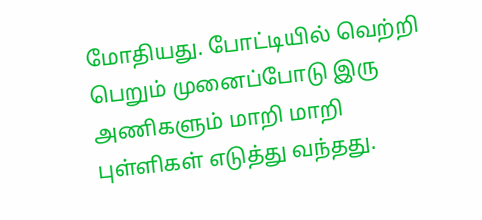மோதியது. போட்டியில் வெற்றி பெறும் முனைப்போடு இரு அணிகளும் மாறி மாறி புள்ளிகள் எடுத்து வந்தது.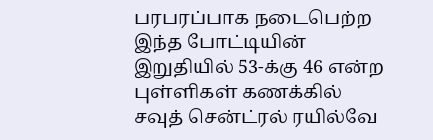பரபரப்பாக நடைபெற்ற இந்த போட்டியின் இறுதியில் 53-க்கு 46 என்ற புள்ளிகள் கணக்கில் சவுத் சென்ட்ரல் ரயில்வே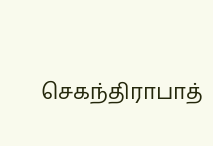செகந்திராபாத்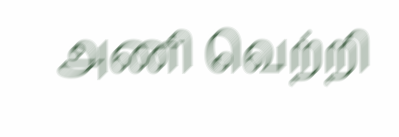அணி வெற்றி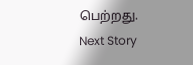பெற்றது.
Next Story